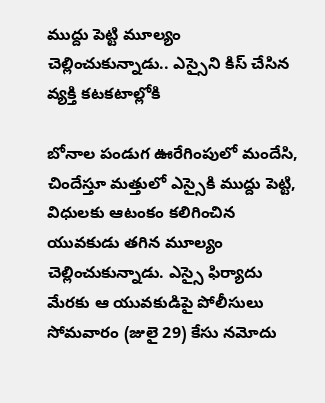ముద్దు పెట్టి మూల్యం చెల్లించుకున్నాడు.. ఎస్సైని కిస్ చేసిన వ్యక్తి కటకటాల్లోకి

బోనాల పండుగ ఊరేగింపులో మందేసి, చిందేస్తూ మత్తులో ఎస్సైకి ముద్దు పెట్టి, విధులకు ఆటంకం కలిగించిన యువకుడు తగిన మూల్యం చెల్లించుకున్నాడు. ఎస్సై ఫిర్యాదు మేరకు ఆ యువకుడిపై పోలీసులు సోమవారం (జులై 29) కేసు నమోదు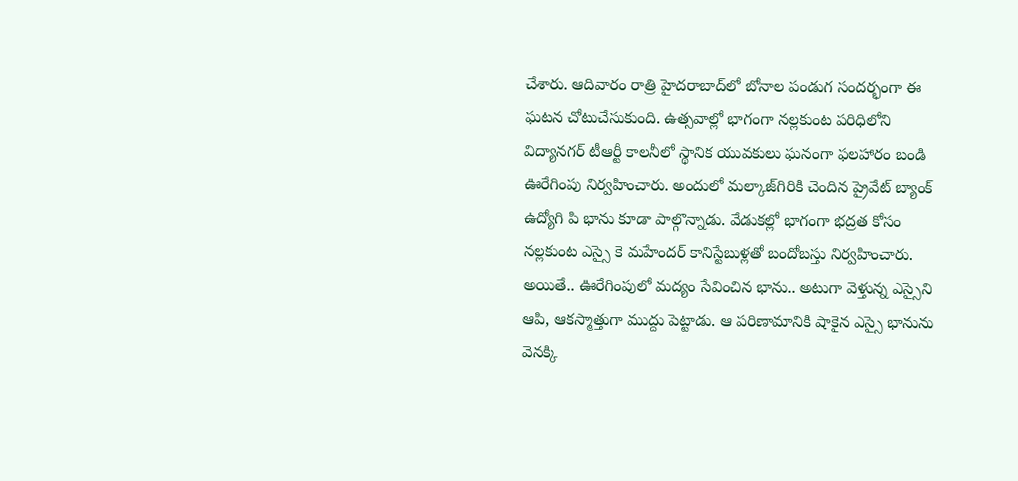చేశారు. ఆదివారం రాత్రి హైదరాబాద్‌లో బోనాల పండుగ సందర్భంగా ఈ ఘటన చోటుచేసుకుంది. ఉత్సవాల్లో భాగంగా నల్లకుంట పరిధిలోని విద్యానగర్ టీఆర్టీ కాలనీలో స్థానిక యువకులు ఘనంగా ఫలహారం బండి ఊరేగింపు నిర్వహించారు. అందులో మల్కాజ్‌గిరికి చెందిన ప్రైవేట్ బ్యాంక్ ఉద్యోగి పి భాను కూడా పాల్గొన్నాడు. వేడుకల్లో భాగంగా భద్రత కోసం నల్లకుంట ఎస్సై కె మహేందర్ కానిస్టేబుళ్లతో బందోబస్తు నిర్వహించారు. అయితే.. ఊరేగింపులో మద్యం సేవించిన భాను.. అటుగా వెళ్తున్న ఎస్సైని ఆపి, ఆకస్మాత్తుగా ముద్దు పెట్టాడు. ఆ పరిణామానికి షాకైన ఎస్సై భానును వెనక్కి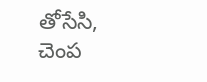తోసేసి, చెంప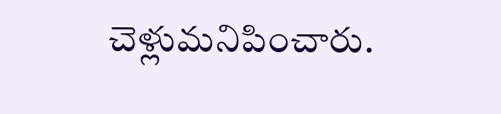చెళ్లుమనిపించారు.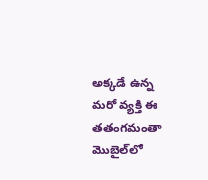అక్కడే ఉన్న మరో వ్యక్తి ఈ తతంగమంతా మొబైల్‌లో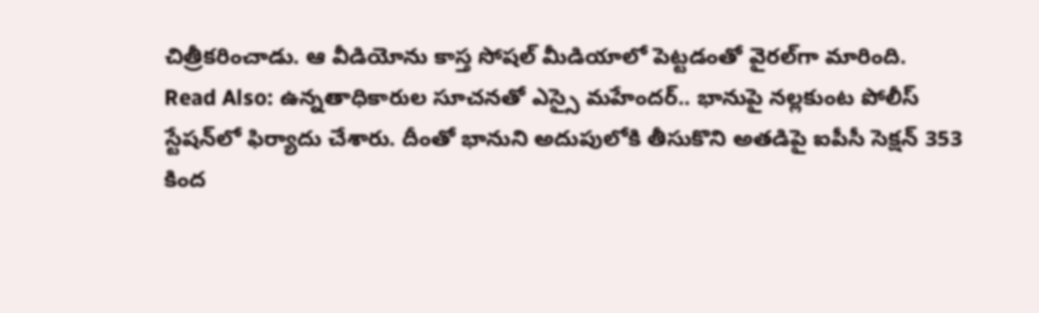చిత్రీకరించాడు. ఆ వీడియోను కాస్త సోషల్ మీడియాలో పెట్టడంతో వైరల్‌గా మారింది. Read Also: ఉన్నతాధికారుల సూచనతో ఎస్సై మహేందర్.. భానుపై నల్లకుంట పోలీస్ స్టేషన్‌లో ఫిర్యాదు చేశారు. దీంతో భానుని అదుపులోకి తీసుకొని అతడిపై ఐపీసీ సెక్షన్ 353 కింద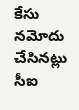కేసు నమోదు చేసినట్లు సీఐ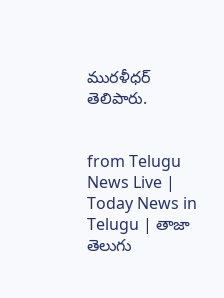మురళీధర్ తెలిపారు.


from Telugu News Live | Today News in Telugu | తాజా తెలుగు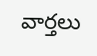వార్తలు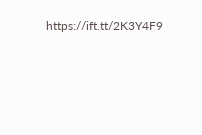https://ift.tt/2K3Y4F9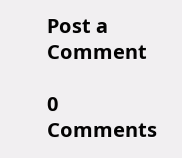Post a Comment

0 Comments